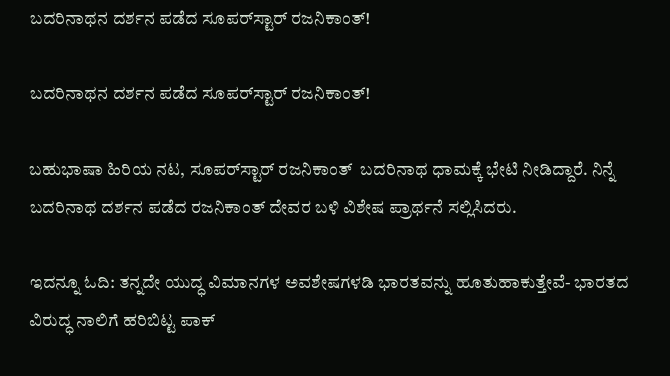ಬದರಿನಾಥನ ದರ್ಶನ ಪಡೆದ ಸೂಪರ್‌ಸ್ಟಾರ್ ರಜನಿಕಾಂತ್!

ಬದರಿನಾಥನ ದರ್ಶನ ಪಡೆದ ಸೂಪರ್‌ಸ್ಟಾರ್ ರಜನಿಕಾಂತ್!

ಬಹುಭಾಷಾ ಹಿರಿಯ ನಟ, ಸೂಪರ್‌ಸ್ಟಾರ್ ರಜನಿಕಾಂತ್  ಬದರಿನಾಥ ಧಾಮಕ್ಕೆ ಭೇಟಿ ನೀಡಿದ್ದಾರೆ. ನಿನ್ನೆ ಬದರಿನಾಥ ದರ್ಶನ ಪಡೆದ ರಜನಿಕಾಂತ್‌ ದೇವರ ಬಳಿ ವಿಶೇಷ ಪ್ರಾರ್ಥನೆ ಸಲ್ಲಿಸಿದರು.

ಇದನ್ನೂ ಓದಿ: ತನ್ನದೇ ಯುದ್ಧ ವಿಮಾನಗಳ ಅವಶೇಷಗಳಡಿ ಭಾರತವನ್ನು ಹೂತುಹಾಕುತ್ತೇವೆ- ಭಾರತದ ವಿರುದ್ಧ ನಾಲಿಗೆ ಹರಿಬಿಟ್ಟ ಪಾಕ್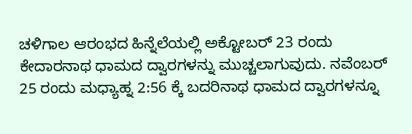ಚಳಿಗಾಲ ಆರಂಭದ ಹಿನ್ನೆಲೆಯಲ್ಲಿ ಅಕ್ಟೋಬರ್ 23 ರಂದು ಕೇದಾರನಾಥ ಧಾಮದ ದ್ವಾರಗಳನ್ನು ಮುಚ್ಚಲಾಗುವುದು. ನವೆಂಬರ್ 25 ರಂದು ಮಧ್ಯಾಹ್ನ 2:56 ಕ್ಕೆ ಬದರಿನಾಥ ಧಾಮದ ದ್ವಾರಗಳನ್ನೂ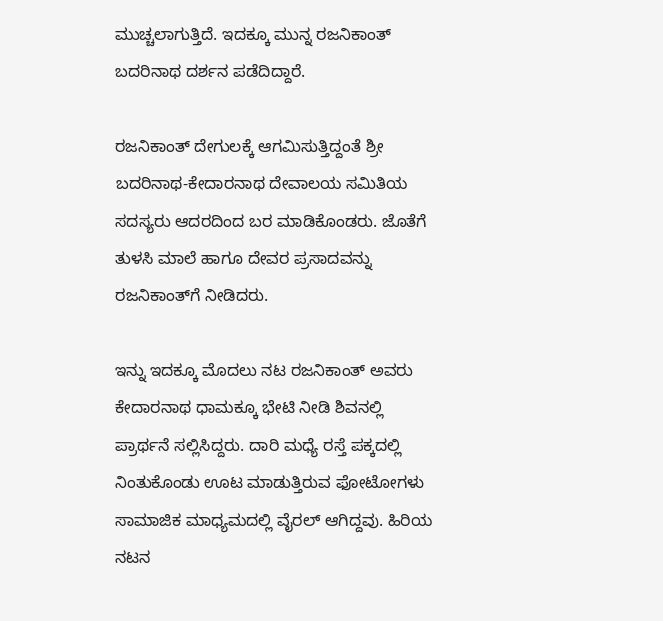ಮುಚ್ಚಲಾಗುತ್ತಿದೆ. ಇದಕ್ಕೂ ಮುನ್ನ ರಜನಿಕಾಂತ್‌ ಬದರಿನಾಥ ದರ್ಶನ ಪಡೆದಿದ್ದಾರೆ.

ರಜನಿಕಾಂತ್‌ ದೇಗುಲಕ್ಕೆ ಆಗಮಿಸುತ್ತಿದ್ದಂತೆ ಶ್ರೀ ಬದರಿನಾಥ-ಕೇದಾರನಾಥ ದೇವಾಲಯ ಸಮಿತಿಯ ಸದಸ್ಯರು ಆದರದಿಂದ ಬರ ಮಾಡಿಕೊಂಡರು. ಜೊತೆಗೆ ತುಳಸಿ ಮಾಲೆ ಹಾಗೂ ದೇವರ ಪ್ರಸಾದವನ್ನು ರಜನಿಕಾಂತ್‌ಗೆ ನೀಡಿದರು.

ಇನ್ನು ಇದಕ್ಕೂ ಮೊದಲು ನಟ ರಜನಿಕಾಂತ್ ಅವರು ಕೇದಾರನಾಥ ಧಾಮಕ್ಕೂ ಭೇಟಿ ನೀಡಿ ಶಿವನಲ್ಲಿ ಪ್ರಾರ್ಥನೆ ಸಲ್ಲಿಸಿದ್ದರು. ದಾರಿ ಮಧ್ಯೆ ರಸ್ತೆ ಪಕ್ಕದಲ್ಲಿ ನಿಂತುಕೊಂಡು ಊಟ ಮಾಡುತ್ತಿರುವ ಫೋಟೋಗಳು ಸಾಮಾಜಿಕ ಮಾಧ್ಯಮದಲ್ಲಿ ವೈರಲ್ ಆಗಿದ್ದವು. ಹಿರಿಯ ನಟನ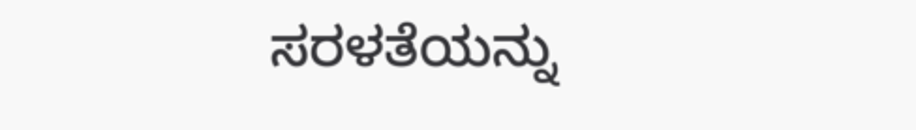ಸರಳತೆಯನ್ನು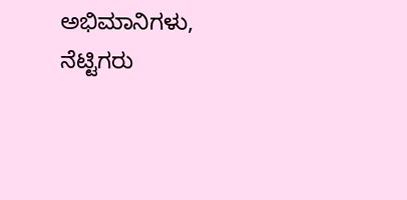ಅಭಿಮಾನಿಗಳು, ನೆಟ್ಟಿಗರು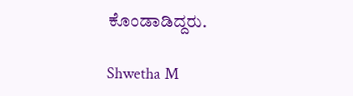ಕೊಂಡಾಡಿದ್ದರು.

Shwetha M